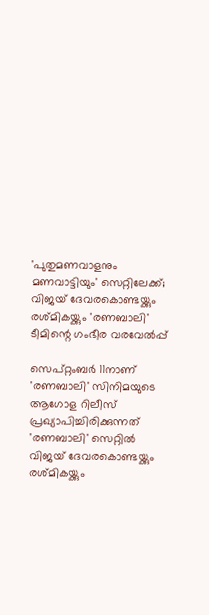'പുതുമണവാളനും മണവാട്ടിയും' സെറ്റിലേക്ക്; വിജയ് ദേവരകൊണ്ടയ്ക്കും രശ്മികയ്ക്കും 'രണബാലി' ടീമിന്റെ ഗംഭീര വരവേൽപ്പ്

സെപ്റ്റംബർ 11നാണ് 'രണബാലി' സിനിമയുടെ ആഗോള റിലീസ് പ്രഖ്യാപിച്ചിരിക്കുന്നത്
'രണബാലി' സെറ്റിൽ വിജയ് ദേവരകൊണ്ടയ്ക്കും രശ്മികയ്ക്കും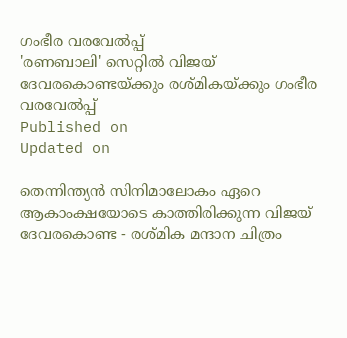ഗംഭീര വരവേൽപ്പ്
'രണബാലി' സെറ്റിൽ വിജയ് ദേവരകൊണ്ടയ്ക്കും രശ്മികയ്ക്കും ഗംഭീര വരവേൽപ്പ്
Published on
Updated on

തെന്നിന്ത്യൻ സിനിമാലോകം ഏറെ ആകാംക്ഷയോടെ കാത്തിരിക്കുന്ന വിജയ് ദേവരകൊണ്ട - രശ്മിക മന്ദാന ചിത്രം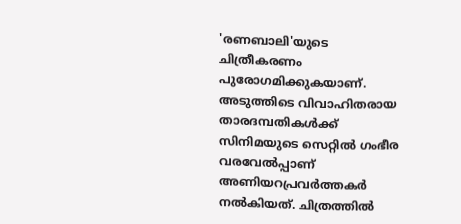'രണബാലി'യുടെ ചിത്രീകരണം പുരോഗമിക്കുകയാണ്. അടുത്തിടെ വിവാഹിതരായ താരദമ്പതികൾക്ക് സിനിമയുടെ സെറ്റിൽ ഗംഭീര വരവേൽപ്പാണ് അണിയറപ്രവർത്തകർ നൽകിയത്. ചിത്രത്തിൽ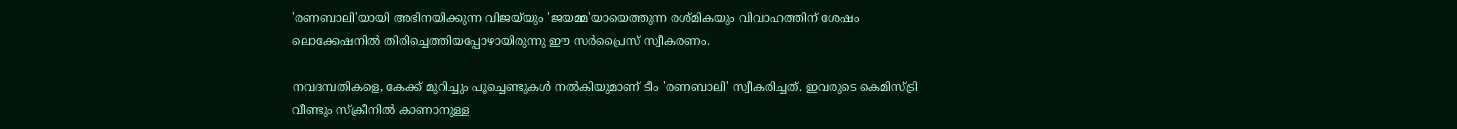'രണബാലി'യായി അഭിനയിക്കുന്ന വിജയ്‌യും 'ജയമ്മ'യായെത്തുന്ന രശ്മികയും വിവാഹത്തിന് ശേഷം ലൊക്കേഷനിൽ തിരിച്ചെത്തിയപ്പോഴായിരുന്നു ഈ സർപ്രൈസ് സ്വീകരണം.

നവദമ്പതികളെ, കേക്ക് മുറിച്ചും പൂച്ചെണ്ടുകൾ നൽകിയുമാണ് ടീം 'രണബാലി' സ്വീകരിച്ചത്. ഇവരുടെ കെമിസ്ട്രി വീണ്ടും സ്ക്രീനിൽ കാണാനുള്ള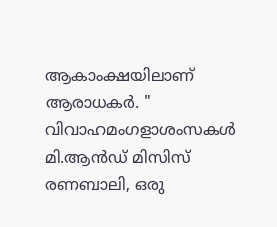ആകാംക്ഷയിലാണ് ആരാധകർ. " വിവാഹമംഗളാശംസകൾ മി.ആൻഡ് മിസിസ് രണബാലി, ഒരു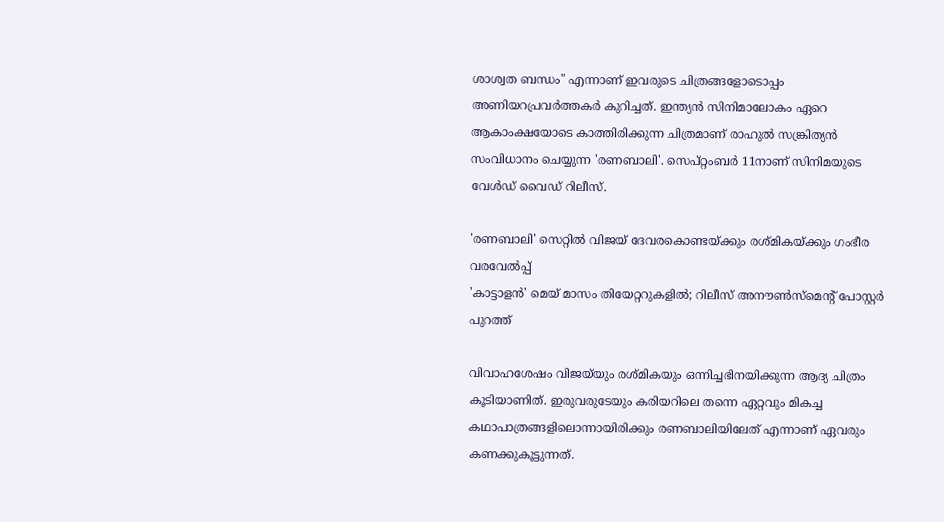ശാശ്വത ബന്ധം" എന്നാണ് ഇവരുടെ ചിത്രങ്ങളോടൊപ്പം അണിയറപ്രവർത്തകർ കുറിച്ചത്. ഇന്ത്യൻ സിനിമാലോകം ഏറെ ആകാംക്ഷയോടെ കാത്തിരിക്കുന്ന ചിത്രമാണ് രാഹുൽ സങ്ക്രിത്യൻ സംവിധാനം ചെയ്യുന്ന 'രണബാലി'. സെപ്റ്റംബർ 11നാണ് സിനിമയുടെ വേൾഡ് വൈഡ് റിലീസ്.

'രണബാലി' സെറ്റിൽ വിജയ് ദേവരകൊണ്ടയ്ക്കും രശ്മികയ്ക്കും ഗംഭീര വരവേൽപ്പ്
'കാട്ടാളൻ' മെയ് മാസം തിയേറ്ററുകളിൽ; റിലീസ് അനൗൺസ്മെന്റ് പോസ്റ്റർ പുറത്ത്

വിവാഹശേഷം വിജയ്‌യും രശ്മികയും ഒന്നിച്ചഭിനയിക്കുന്ന ആദ്യ ചിത്രം കൂടിയാണിത്. ഇരുവരുടേയും കരിയറിലെ തന്നെ ഏറ്റവും മികച്ച കഥാപാത്രങ്ങളിലൊന്നായിരിക്കും രണബാലിയിലേത് എന്നാണ് ഏവരും കണക്കുകൂട്ടുന്നത്.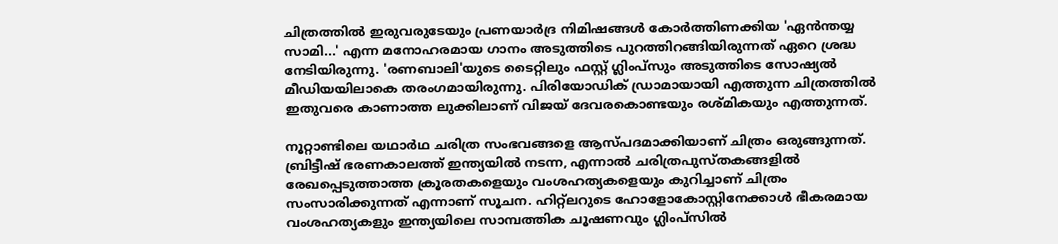ചിത്രത്തിൽ ഇരുവരുടേയും പ്രണയാ‍ര്‍ദ്ര നിമിഷങ്ങൾ കോർത്തിണക്കിയ 'ഏൻന്തയ്യ സാമി...' എന്ന മനോഹരമായ ഗാനം അടുത്തിടെ പുറത്തിറങ്ങിയിരുന്നത് ഏറെ ശ്രദ്ധ നേടിയിരുന്നു. 'രണബാലി'യുടെ ടൈറ്റിലും ഫസ്റ്റ് ഗ്ലിംപ്‌സും അടുത്തിടെ സോഷ്യൽ മീഡിയയിലാകെ തരംഗമായിരുന്നു. പിരിയോഡിക് ഡ്രാമായായി എത്തുന്ന ചിത്രത്തിൽ ഇതുവരെ കാണാത്ത ലുക്കിലാണ് വിജയ് ദേവരകൊണ്ടയും രശ്മികയും എത്തുന്നത്.

നൂറ്റാണ്ടിലെ യഥാർഥ ചരിത്ര സംഭവങ്ങളെ ആസ്പദമാക്കിയാണ് ചിത്രം ഒരുങ്ങുന്നത്. ബ്രിട്ടീഷ് ഭരണകാലത്ത് ഇന്ത്യയിൽ നടന്ന, എന്നാൽ ചരിത്രപുസ്തകങ്ങളിൽ രേഖപ്പെടുത്താത്ത ക്രൂരതകളെയും വംശഹത്യകളെയും കുറിച്ചാണ് ചിത്രം സംസാരിക്കുന്നത് എന്നാണ് സൂചന. ഹിറ്റ്‌ലറുടെ ഹോളോകോസ്റ്റിനേക്കാൾ ഭീകരമായ വംശഹത്യകളും ഇന്ത്യയിലെ സാമ്പത്തിക ചൂഷണവും ഗ്ലിംപ്‌സിൽ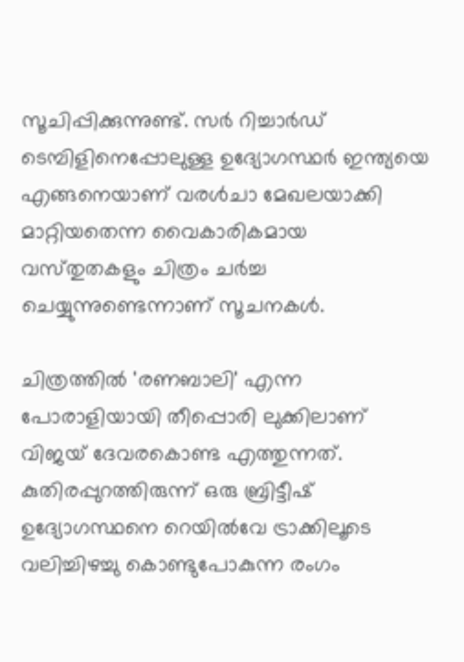സൂചിപ്പിക്കുന്നുണ്ട്. സർ റിച്ചാർഡ് ടെമ്പിളിനെപ്പോലുള്ള ഉദ്യോഗസ്ഥർ ഇന്ത്യയെ എങ്ങനെയാണ് വരൾചാ മേഖലയാക്കി മാറ്റിയതെന്ന വൈകാരികമായ വസ്‌തുതകളും ചിത്രം ചർച്ച ചെയ്യുന്നുണ്ടെന്നാണ് സൂചനകൾ.

ചിത്രത്തിൽ 'രണബാലി' എന്ന പോരാളിയായി തീപ്പൊരി ലുക്കിലാണ് വിജയ് ദേവരകൊണ്ട എത്തുന്നത്. കുതിരപ്പുറത്തിരുന്ന് ഒരു ബ്രിട്ടീഷ് ഉദ്യോഗസ്ഥനെ റെയിൽവേ ട്രാക്കിലൂടെ വലിച്ചിഴച്ചു കൊണ്ടുപോകുന്ന രംഗം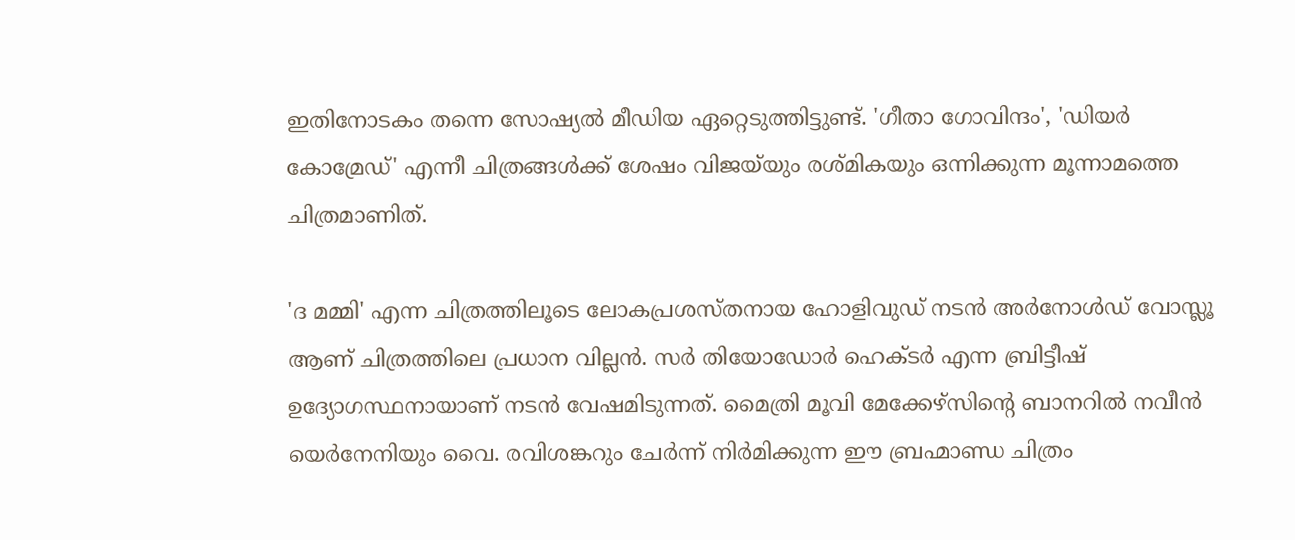ഇതിനോടകം തന്നെ സോഷ്യൽ മീഡിയ ഏറ്റെടുത്തിട്ടുണ്ട്. 'ഗീതാ ഗോവിന്ദം', 'ഡിയർ കോമ്രേഡ്' എന്നീ ചിത്രങ്ങൾക്ക് ശേഷം വിജയ്‌യും രശ്മികയും ഒന്നിക്കുന്ന മൂന്നാമത്തെ ചിത്രമാണിത്.

'ദ മമ്മി' എന്ന ചിത്രത്തിലൂടെ ലോകപ്രശസ്തനായ ഹോളിവുഡ് നടൻ അർനോൾഡ് വോസ്ലൂ ആണ് ചിത്രത്തിലെ പ്രധാന വില്ലൻ. സർ തിയോഡോർ ഹെക്ടർ എന്ന ബ്രിട്ടീഷ് ഉദ്യോഗസ്ഥനായാണ് നടൻ വേഷമിടുന്നത്. മൈത്രി മൂവി മേക്കേഴ്സിന്റെ ബാനറിൽ നവീൻ യെർനേനിയും വൈ. രവിശങ്കറും ചേർന്ന് നിർമിക്കുന്ന ഈ ബ്രഹ്മാണ്ഡ ചിത്രം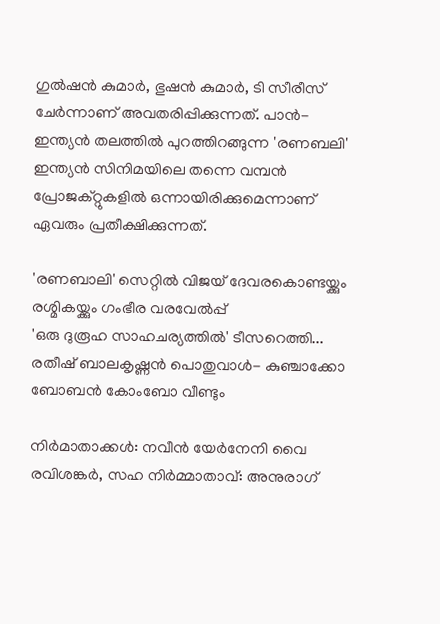ഗുൽഷൻ കുമാർ, ഭുഷൻ കുമാർ, ടി സീരീസ് ചേർന്നാണ് അവതരിപ്പിക്കുന്നത്. പാൻ-ഇന്ത്യൻ തലത്തിൽ പുറത്തിറങ്ങുന്ന 'രണബലി' ഇന്ത്യൻ സിനിമയിലെ തന്നെ വമ്പൻ പ്രോജക്റ്റുകളിൽ ഒന്നായിരിക്കുമെന്നാണ് ഏവരും പ്രതീക്ഷിക്കുന്നത്.

'രണബാലി' സെറ്റിൽ വിജയ് ദേവരകൊണ്ടയ്ക്കും രശ്മികയ്ക്കും ഗംഭീര വരവേൽപ്പ്
'ഒരു ദുരൂഹ സാഹചര്യത്തിൽ' ടീസറെത്തി... രതീഷ് ബാലകൃഷ്ണൻ പൊതുവാൾ- കുഞ്ചാക്കോ ബോബൻ കോംബോ വീണ്ടും

നിർമാതാക്കൾ: നവീൻ യേർനേനി വൈ രവിശങ്കർ, സഹ നിർമ്മാതാവ്: അനുരാഗ്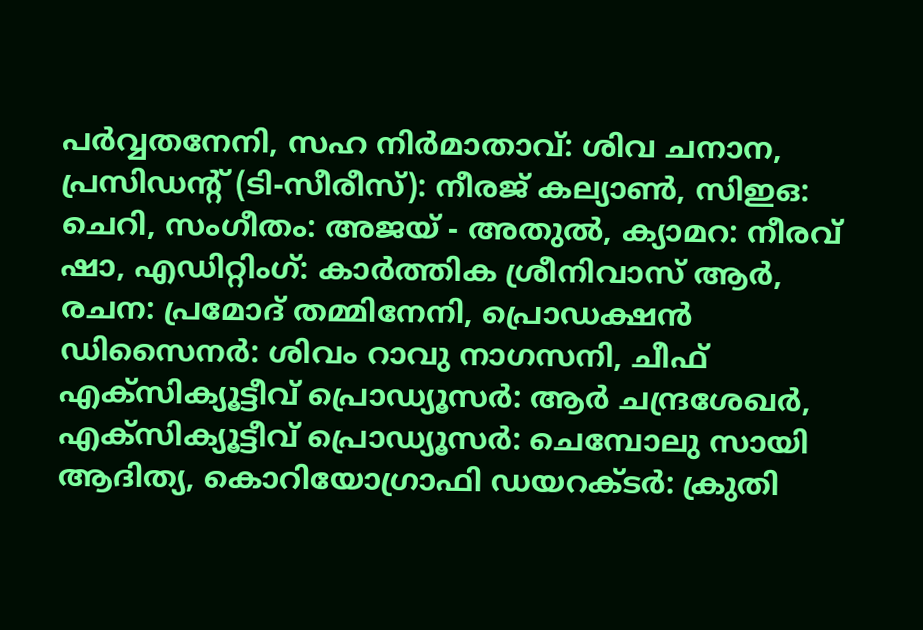പർവ്വതനേനി, സഹ നിർമാതാവ്: ശിവ ചനാന, പ്രസിഡന്റ് (ടി-സീരീസ്): നീരജ് കല്യാൺ, സിഇഒ: ചെറി, സംഗീതം: അജയ് - അതുൽ, ക്യാമറ: നീരവ് ഷാ, എഡിറ്റിംഗ്: കാർത്തിക ശ്രീനിവാസ് ആർ, രചന: പ്രമോദ് തമ്മിനേനി, പ്രൊഡക്ഷൻ ഡിസൈനർ: ശിവം റാവു നാഗസനി, ചീഫ് എക്സിക്യൂട്ടീവ് പ്രൊഡ്യൂസർ: ആർ ചന്ദ്രശേഖർ, എക്സിക്യൂട്ടീവ് പ്രൊഡ്യൂസർ: ചെമ്പോലു സായി ആദിത്യ, കൊറിയോഗ്രാഫി ഡയറക്ടർ: ക്രുതി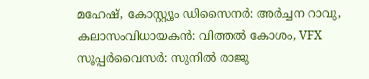മഹേഷ്, കോസ്റ്റ്യൂം ഡിസൈനർ: അർച്ചന റാവു, കലാസംവിധായകൻ: വിത്തൽ കോശം, VFX സൂപ്പർവൈസർ: സുനിൽ രാജു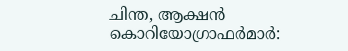ചിന്ത, ആക്ഷൻ കൊറിയോഗ്രാഫർമാർ: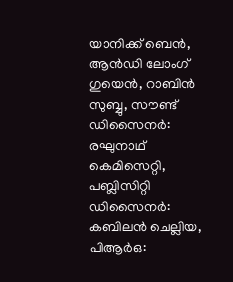യാനിക്ക് ബെൻ, ആൻഡി ലോംഗ് ഗുയെൻ, റാബിൻ സുബ്ബു, സൗണ്ട് ഡിസൈനർ: രഘുനാഥ് കെമിസെറ്റി, പബ്ലിസിറ്റി ഡിസൈനർ: കബിലൻ ചെല്ലിയ, പിആർഒ: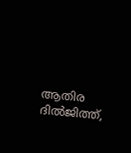ആതിര ദിൽജിത്ത്,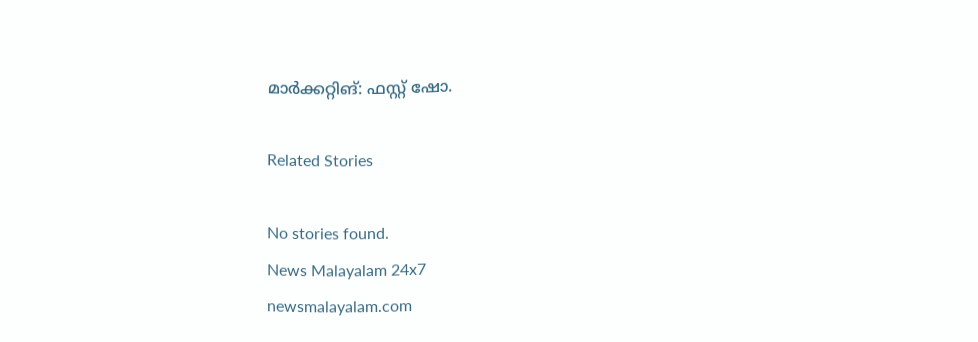മാർക്കറ്റിങ്: ഫസ്റ്റ് ഷോ.

Related Stories

No stories found.
News Malayalam 24x7
newsmalayalam.com